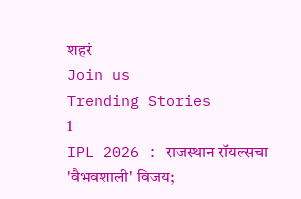शहरं
Join us
Trending Stories
1
IPL 2026 : राजस्थान रॉयल्सचा 'वैभवशाली' विजय;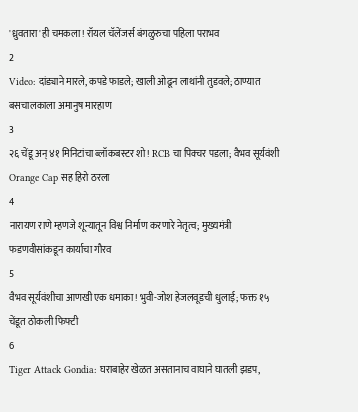'ध्रुवतारा'ही चमकला! रॉयल चॅलेंजर्स बंगळुरुचा पहिला पराभव
2
Video: दांड्याने मारले, कपडे फाडले; खाली ओढून लाथांनी तुडवले; ठाण्यात बसचालकाला अमानुष मारहाण
3
२६ चेंडू अन् ४१ मिनिटांचा ब्लॉकबस्टर शो! RCB चा पिक्चर पडला; वैभव सूर्यवंशी Orange Cap सह हिरो ठरला
4
नारायण राणे म्हणजे शून्यातून विश्व निर्माण करणारे नेतृत्व; मुख्यमंत्री फडणवीसांकडून कार्याचा गौरव
5
वैभव सूर्यवंशीचा आणखी एक धमाका! भुवी-जोश हेजलवूडची धुलाई; फक्त १५ चेंडूत ठोकली फिफ्टी
6
Tiger Attack Gondia: घराबाहेर खेळत असतानाच वाघाने घातली झडप,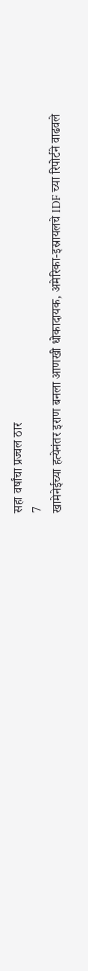सहा वर्षांचा प्रज्वल ठार
7
खामेनेईच्या हत्येनंतर इराण बनला आणखी धोकादायक, अमेरिका-इस्रायलचे IDF च्या रिपोर्टने वाढवले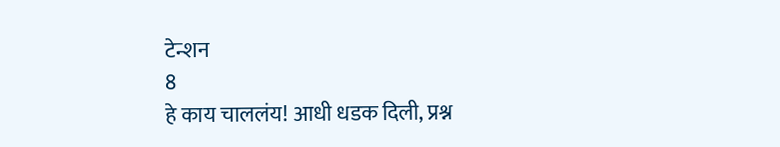टेन्शन
8
हे काय चाललंय! आधी धडक दिली, प्रश्न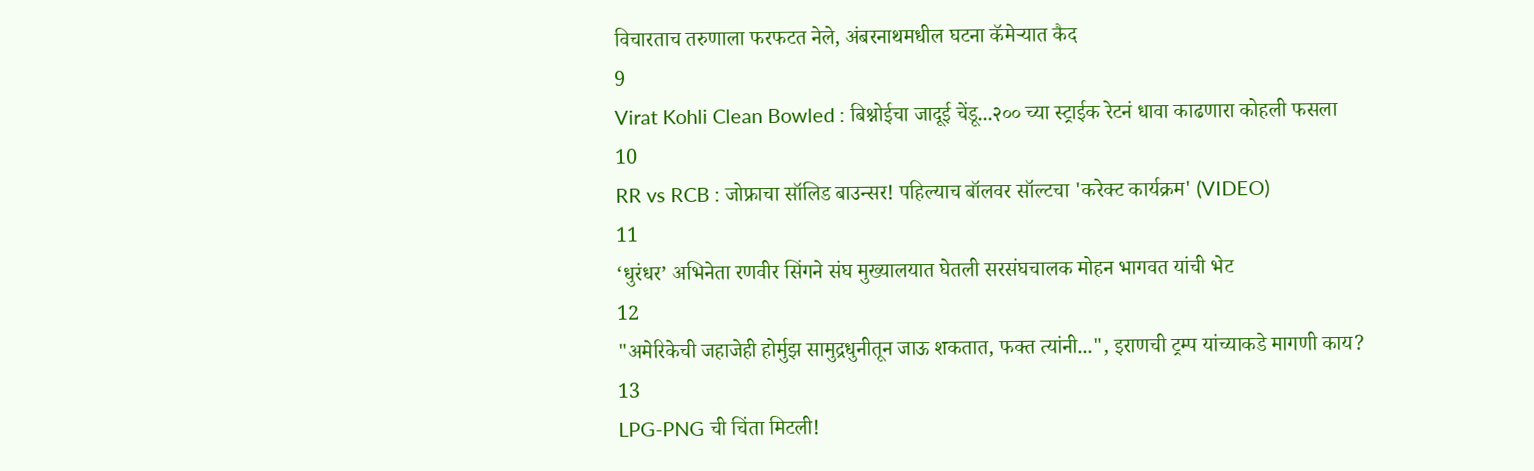विचारताच तरुणाला फरफटत नेले, अंबरनाथमधील घटना कॅमेऱ्यात कैद
9
Virat Kohli Clean Bowled : बिश्नोईचा जादूई चेंडू...२०० च्या स्ट्राईक रेटनं धावा काढणारा कोहली फसला
10
RR vs RCB : जोफ्राचा सॉलिड बाउन्सर! पहिल्याच बॉलवर सॉल्टचा 'करेक्ट कार्यक्रम' (VIDEO)
11
‘धुरंधर’ अभिनेता रणवीर सिंगने संघ मुख्यालयात घेतली सरसंघचालक मोहन भागवत यांची भेट
12
"अमेरिकेची जहाजेही होर्मुझ सामुद्रधुनीतून जाऊ शकतात, फक्त त्यांनी...", इराणची ट्रम्प यांच्याकडे मागणी काय?
13
LPG-PNG ची चिंता मिटली!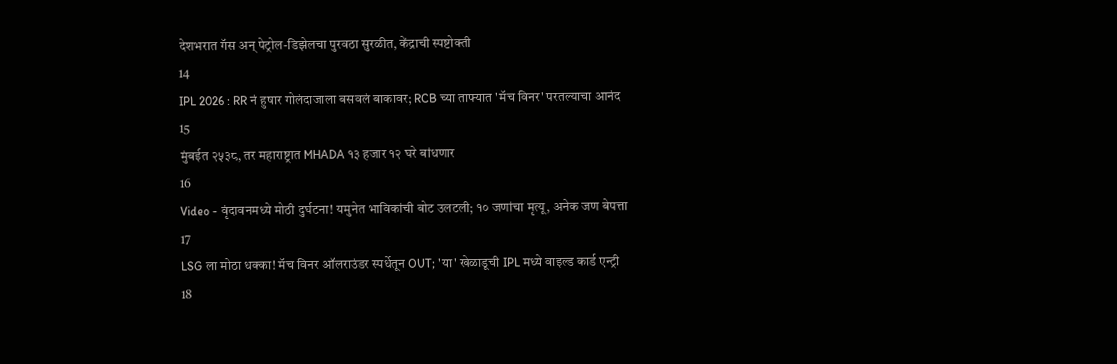देशभरात गॅस अन् पेट्रोल-डिझेलचा पुरवठा सुरळीत, केंद्राची स्पष्टोक्ती
14
IPL 2026 : RR नं हुषार गोलंदाजाला बसवलं बाकावर; RCB च्या ताफ्यात 'मॅच विनर' परतल्याचा आनंद
15
मुंबईत २५३८, तर महाराष्ट्रात MHADA १३ हजार १२ घरे बांधणार
16
Video - वृंदावनमध्ये मोठी दुर्घटना! यमुनेत भाविकांची बोट उलटली; १० जणांचा मृत्यू, अनेक जण बेपत्ता
17
LSG ला मोठा धक्का! मॅच विनर ऑलराउंडर स्पर्धेतून OUT; 'या' खेळाडूची IPL मध्ये वाइल्ड कार्ड एन्ट्री
18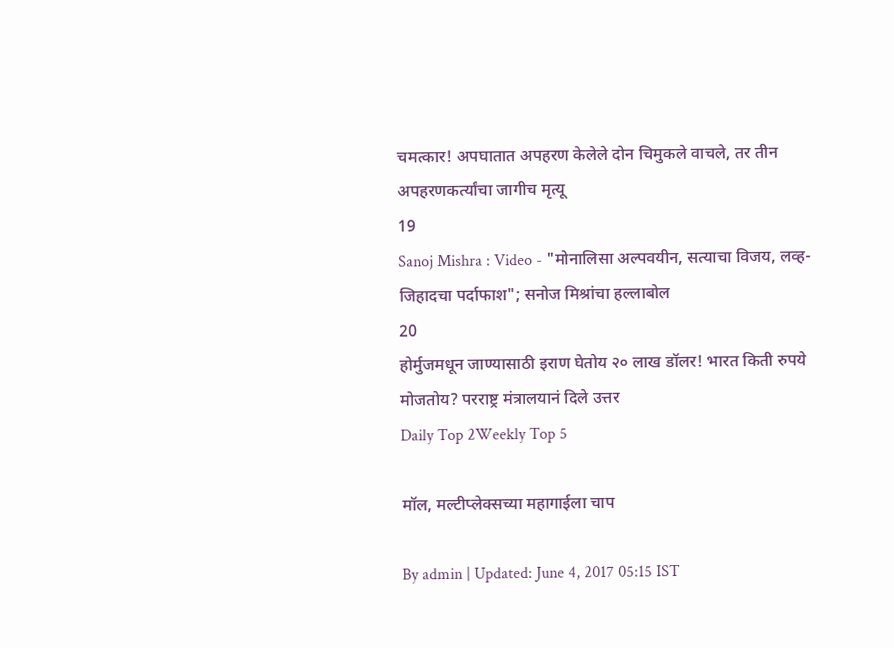चमत्कार! अपघातात अपहरण केलेले दोन चिमुकले वाचले, तर तीन अपहरणकर्त्यांचा जागीच मृत्यू
19
Sanoj Mishra : Video - "मोनालिसा अल्पवयीन, सत्याचा विजय, लव्ह-जिहादचा पर्दाफाश"; सनोज मिश्रांचा हल्लाबोल
20
होर्मुजमधून जाण्यासाठी इराण घेतोय २० लाख डॉलर! भारत किती रुपये मोजतोय? परराष्ट्र मंत्रालयानं दिले उत्तर
Daily Top 2Weekly Top 5

मॉल, मल्टीप्लेक्सच्या महागाईला चाप

By admin | Updated: June 4, 2017 05:15 IST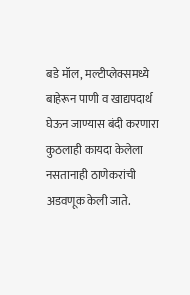बडे मॉल, मल्टीप्लेक्समध्ये बाहेरून पाणी व खाद्यपदार्थ घेऊन जाण्यास बंदी करणारा कुठलाही कायदा केलेला नसतानाही ठाणेकरांची अडवणूक केली जाते.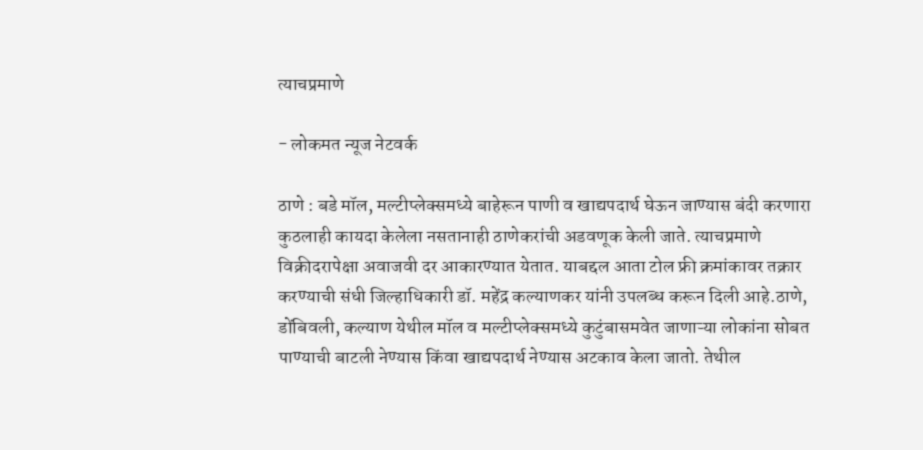त्याचप्रमाणे

- लोकमत न्यूज नेटवर्क

ठाणे : बडे मॉल, मल्टीप्लेक्समध्ये बाहेरून पाणी व खाद्यपदार्थ घेऊन जाण्यास बंदी करणारा कुठलाही कायदा केलेला नसतानाही ठाणेकरांची अडवणूक केली जाते. त्याचप्रमाणे विक्रीदरापेक्षा अवाजवी दर आकारण्यात येतात. याबद्दल आता टोल फ्री क्रमांकावर तक्रार करण्याची संधी जिल्हाधिकारी डॉ. महेंद्र कल्याणकर यांनी उपलब्ध करून दिली आहे.ठाणे, डोंबिवली, कल्याण येथील मॉल व मल्टीप्लेक्समध्ये कुटुंबासमवेत जाणाऱ्या लोकांना सोबत पाण्याची बाटली नेण्यास किंवा खाद्यपदार्थ नेण्यास अटकाव केला जातो. तेथील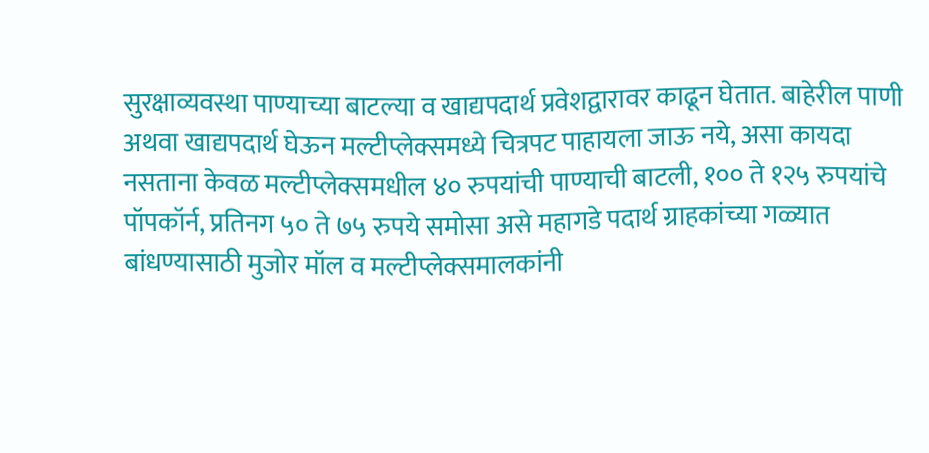सुरक्षाव्यवस्था पाण्याच्या बाटल्या व खाद्यपदार्थ प्रवेशद्वारावर काढून घेतात. बाहेरील पाणी अथवा खाद्यपदार्थ घेऊन मल्टीप्लेक्समध्ये चित्रपट पाहायला जाऊ नये, असा कायदा नसताना केवळ मल्टीप्लेक्समधील ४० रुपयांची पाण्याची बाटली, १०० ते १२५ रुपयांचे पॉपकॉर्न, प्रतिनग ५० ते ७५ रुपये समोसा असे महागडे पदार्थ ग्राहकांच्या गळ्यात बांधण्यासाठी मुजोर मॉल व मल्टीप्लेक्समालकांनी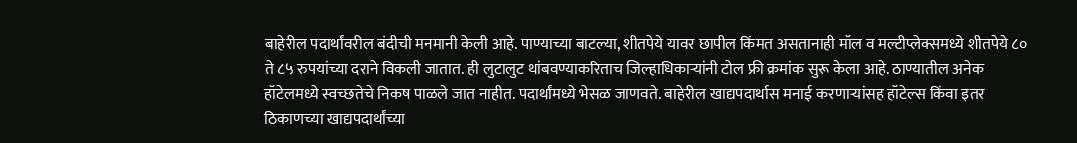बाहेरील पदार्थांवरील बंदीची मनमानी केली आहे. पाण्याच्या बाटल्या, शीतपेये यावर छापील किंमत असतानाही मॉल व मल्टीप्लेक्समध्ये शीतपेये ८० ते ८५ रुपयांच्या दराने विकली जातात. ही लुटालुट थांबवण्याकरिताच जिल्हाधिकाऱ्यांनी टोल फ्री क्रमांक सुरू केला आहे. ठाण्यातील अनेक हॉटेलमध्ये स्वच्छतेचे निकष पाळले जात नाहीत. पदार्थांमध्ये भेसळ जाणवते. बाहेरील खाद्यपदार्थास मनाई करणाऱ्यांसह हॉटेल्स किंवा इतर ठिकाणच्या खाद्यपदार्थांच्या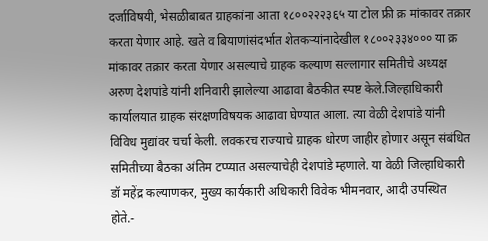दर्जाविषयी, भेसळीबाबत ग्राहकांना आता १८००२२२३६५ या टोल फ्री क्र मांकावर तक्रार करता येणार आहे. खते व बियाणांसंदर्भात शेतकऱ्यांनादेखील १८००२३३४००० या क्र मांकावर तक्रार करता येणार असल्याचे ग्राहक कल्याण सल्लागार समितीचे अध्यक्ष अरुण देशपांडे यांनी शनिवारी झालेल्या आढावा बैठकीत स्पष्ट केले.जिल्हाधिकारी कार्यालयात ग्राहक संरक्षणविषयक आढावा घेण्यात आला. त्या वेळी देशपांडे यांनी विविध मुद्यांवर चर्चा केली. लवकरच राज्याचे ग्राहक धोरण जाहीर होणार असून संबंधित समितीच्या बैठका अंतिम टप्प्यात असल्याचेही देशपांडे म्हणाले. या वेळी जिल्हाधिकारी डॉ महेंद्र कल्याणकर, मुख्य कार्यकारी अधिकारी विवेक भीमनवार, आदी उपस्थित होते.-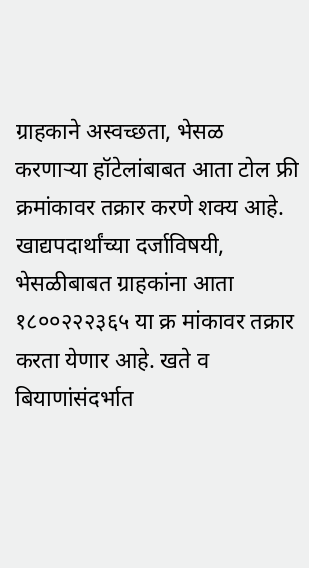ग्राहकाने अस्वच्छता, भेसळ करणाऱ्या हॉटेलांबाबत आता टोल फ्री क्रमांकावर तक्रार करणे शक्य आहे. खाद्यपदार्थांच्या दर्जाविषयी, भेसळीबाबत ग्राहकांना आता १८००२२२३६५ या क्र मांकावर तक्रार करता येणार आहे. खते व बियाणांसंदर्भात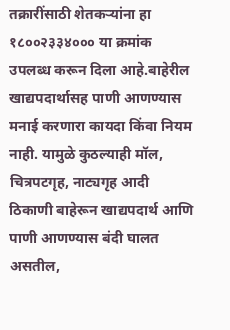तक्रारींसाठी शेतकऱ्यांना हा १८००२३३४००० या क्रमांक उपलब्ध करून दिला आहे.बाहेरील खाद्यपदार्थासह पाणी आणण्यास मनाई करणारा कायदा किंवा नियम नाही. यामुळे कुठल्याही मॉल, चित्रपटगृह, नाट्यगृह आदी ठिकाणी बाहेरून खाद्यपदार्थ आणि पाणी आणण्यास बंदी घालत असतील,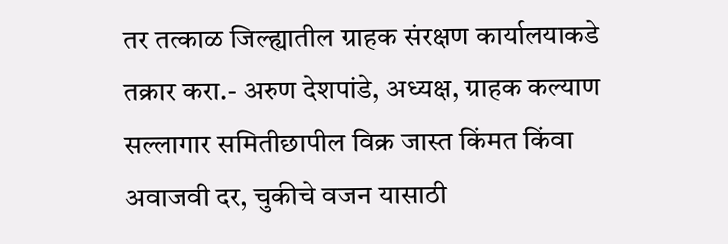तर तत्काळ जिल्ह्यातील ग्राहक संरक्षण कार्यालयाकडे तक्रार करा.- अरुण देशपांडे, अध्यक्ष, ग्राहक कल्याण सल्लागार समितीछापील विक्र जास्त किंमत किंवा अवाजवी दर, चुकीचे वजन यासाठी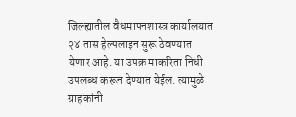जिल्ह्यातील वैधमापनशास्त्र कार्यालयात २४ तास हेल्पलाइन सुरू ठेवण्यात येणार आहे. या उपक्र माकरिता निधी उपलब्ध करून देण्यात येईल. त्यामुळे ग्राहकांनी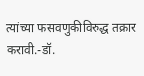त्यांच्या फसवणुकीविरुद्ध तक्रार करावी.-डॉ.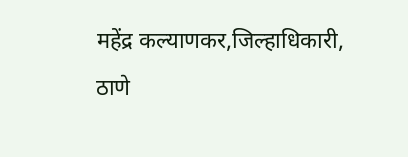महेंद्र कल्याणकर,जिल्हाधिकारी, ठाणे